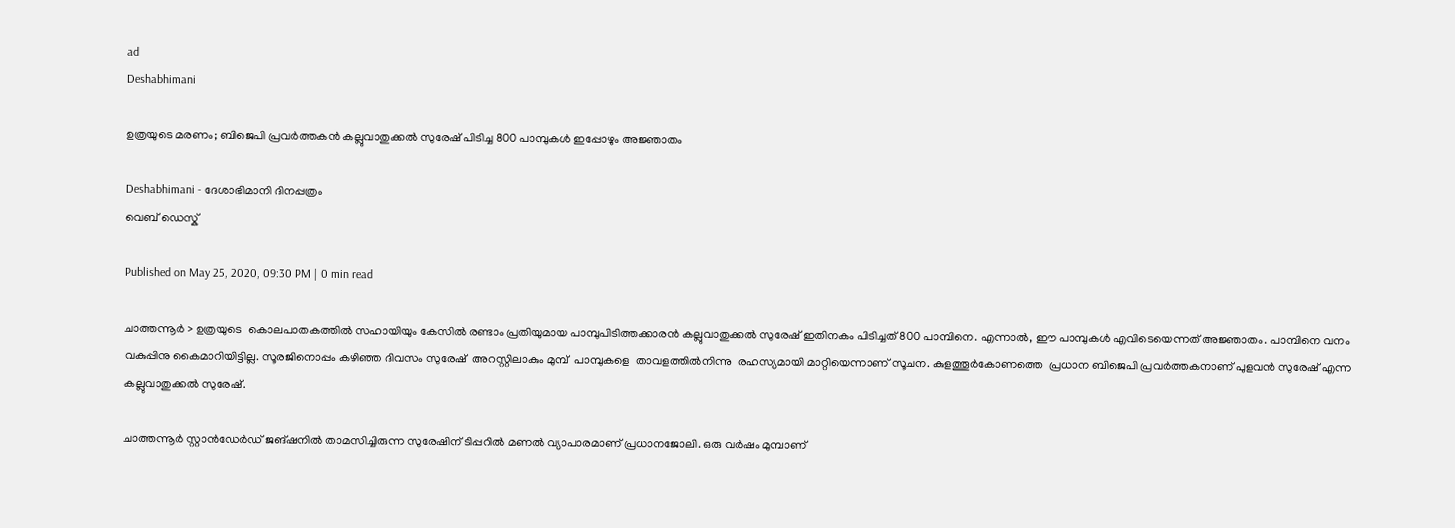ad
Deshabhimani

ഉത്രയുടെ മരണം; ബിജെപി പ്രവർത്തകൻ കല്ലുവാതുക്കൽ സുരേഷ്‌ പിടിച്ച 800 പാമ്പുകൾ ഇപ്പോഴും അജ്ഞാതം

Deshabhimani - ദേശാഭിമാനി ദിനപ്പത്രം
വെബ് ഡെസ്ക്

Published on May 25, 2020, 09:30 PM | 0 min read

ചാത്തന്നൂർ > ഉത്രയുടെ  കൊലപാതകത്തിൽ സഹായിയും കേസിൽ രണ്ടാം പ്രതിയുമായ പാമ്പുപിടിത്തക്കാരൻ കല്ലുവാതുക്കൽ സുരേഷ്‌ ഇതിനകം ‌പിടിച്ചത്‌ 800 പാമ്പിനെ. എന്നാൽ, ഈ പാമ്പുകൾ എവിടെയെന്നത്‌ അജ്ഞാതം. പാമ്പിനെ വനം വകുപ്പിനു‌ കൈമാറിയിട്ടില്ല. സൂരജിനൊപ്പം കഴിഞ്ഞ ദിവസം സുരേഷ്‌ ‌ അറസ്റ്റിലാകും മുമ്പ്‌‌  പാമ്പുകളെ  താവളത്തിൽനിന്നു‌  രഹസ്യമായി മാറ്റിയെന്നാണ്‌ സൂചന. കുളത്തൂർകോണത്തെ  പ്രധാന ബിജെപി പ്രവർത്തകനാണ്‌‌ പുളവൻ സുരേഷ് എന്ന കല്ലുവാതുക്കൽ സുരേഷ്‌.

ചാത്തന്നൂർ സ്റ്റാൻഡേർഡ് ജങ്‌ഷനിൽ താമസിച്ചിരുന്ന സുരേഷിന്‌ ‌ടിപ്പറിൽ മണൽ വ്യാപാരമാണ്‌ പ്രധാനജോലി. ഒരു വർഷം മുമ്പാണ്‌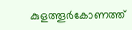കുളത്തൂർകോണത്ത്‌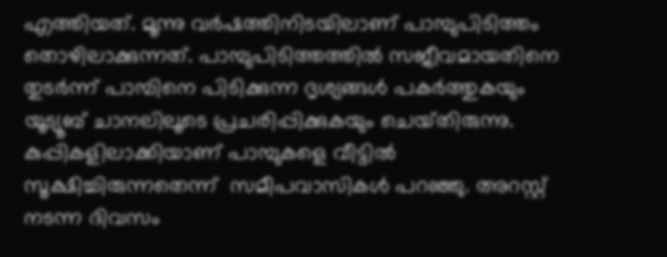എത്തിയത്‌. മൂന്നു വർഷത്തിനിടയിലാണ് പാമ്പുപിടിത്തം തൊഴിലാക്കുന്നത്‌. പാമ്പുപിടിത്തത്തിൽ സജീവമായതിനെ തുടർന്ന് പാമ്പിനെ പിടിക്കുന്ന ദൃശ്യങ്ങൾ പകർത്തുകയും യൂട്യൂബ് ചാനലിലൂടെ പ്രചരിപ്പിക്കുകയും ചെയ്‌തിരുന്നു. കുപ്പികളിലാക്കിയാണ്‌ പാമ്പുകളെ വീട്ടിൽ സൂക്ഷിച്ചിരുന്നതെന്ന്‌  സമീപവാസികൾ പറഞ്ഞു. അറസ്റ്റ്‌‌ നടന്ന ദിവസം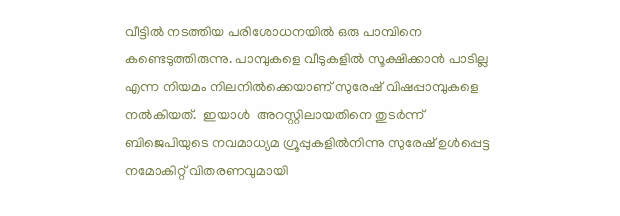വീട്ടിൽ നടത്തിയ പരിശോധനയിൽ ഒരു പാമ്പിനെ കണ്ടെടുത്തിരുന്നു. പാമ്പുകളെ വീടുകളിൽ സൂക്ഷിക്കാൻ പാടില്ല എന്ന നിയമം നിലനിൽക്കെയാണ്‌ സുരേഷ്‌ വിഷപ്പാമ്പുകളെ നൽകിയത്.  ഇയാൾ  അറസ്റ്റിലായതിനെ തുടർന്ന് ബിജെപിയുടെ നവമാധ്യമ ഗ്രൂപ്പുകളിൽനിന്നു സുരേഷ് ഉൾപ്പെട്ട നമോകിറ്റ് വിതരണവുമായി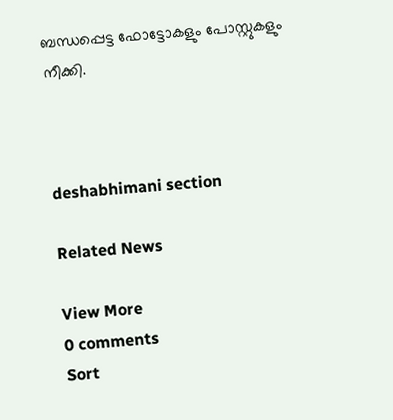ബന്ധപ്പെട്ട ഫോട്ടോകളും പോസ്റ്റുകളും നീക്കി.



deshabhimani section

Related News

View More
0 comments
Sort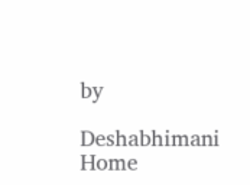by

Deshabhimani
Home